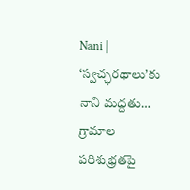Nani | ‘స్వచ్ఛరథాలు’కు నాని మద్దతు… గ్రామాల పరిశుభ్రతపై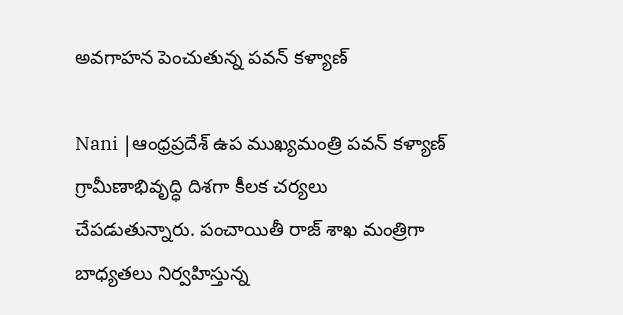అవగాహన పెంచుతున్న పవన్ కళ్యాణ్

Nani |ఆంధ్రప్రదేశ్ ఉప ముఖ్యమంత్రి ప‌వ‌న్ క‌ళ్యాణ్‌ గ్రామీణాభివృద్ధి దిశగా కీలక చర్యలు చేపడుతున్నారు. పంచాయితీ రాజ్ శాఖ మంత్రిగా బాధ్యతలు నిర్వహిస్తున్న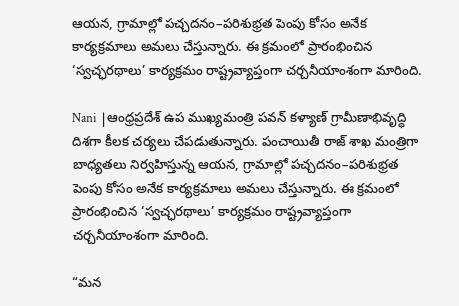ఆయన, గ్రామాల్లో పచ్చదనం–పరిశుభ్రత పెంపు కోసం అనేక కార్యక్రమాలు అమలు చేస్తున్నారు. ఈ క్రమంలో ప్రారంభించిన ‘స్వచ్ఛరథాలు’ కార్యక్రమం రాష్ట్రవ్యాప్తంగా చర్చనీయాంశంగా మారింది.

Nani |ఆంధ్రప్రదేశ్ ఉప ముఖ్యమంత్రి ప‌వ‌న్ క‌ళ్యాణ్‌ గ్రామీణాభివృద్ధి దిశగా కీలక చర్యలు చేపడుతున్నారు. పంచాయితీ రాజ్ శాఖ మంత్రిగా బాధ్యతలు నిర్వహిస్తున్న ఆయన, గ్రామాల్లో పచ్చదనం–పరిశుభ్రత పెంపు కోసం అనేక కార్యక్రమాలు అమలు చేస్తున్నారు. ఈ క్రమంలో ప్రారంభించిన ‘స్వచ్ఛరథాలు’ కార్యక్రమం రాష్ట్రవ్యాప్తంగా చర్చనీయాంశంగా మారింది.

“మన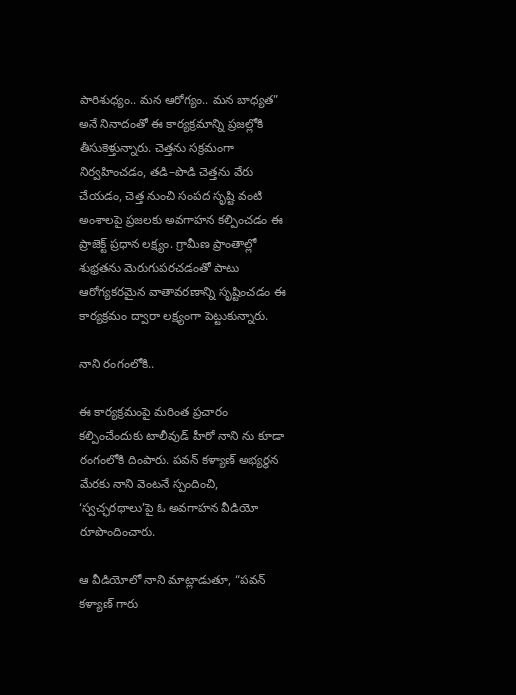పారిశుధ్యం.. మన ఆరోగ్యం.. మన బాధ్యత” అనే నినాదంతో ఈ కార్యక్రమాన్ని ప్రజల్లోకి తీసుకెళ్తున్నారు. చెత్తను సక్రమంగా నిర్వహించడం, తడి–పొడి చెత్తను వేరు చేయడం, చెత్త నుంచి సంపద సృష్టి వంటి అంశాలపై ప్రజలకు అవగాహన కల్పించడం ఈ ప్రాజెక్ట్ ప్రధాన లక్ష్యం. గ్రామీణ ప్రాంతాల్లో శుభ్రతను మెరుగుపరచడంతో పాటు ఆరోగ్యకరమైన వాతావరణాన్ని సృష్టించడం ఈ కార్యక్రమం ద్వారా లక్ష్యంగా పెట్టుకున్నారు.

నాని రంగంలోకి..

ఈ కార్యక్రమంపై మరింత ప్రచారం కల్పించేందుకు టాలీవుడ్ హీరో నాని ను కూడా రంగంలోకి దింపారు. పవన్ కళ్యాణ్ అభ్యర్థన మేరకు నాని వెంటనే స్పందించి, ‘స్వచ్ఛరథాలు’పై ఓ అవగాహన వీడియో రూపొందించారు.

ఆ వీడియోలో నాని మాట్లాడుతూ, “పవన్ కళ్యాణ్ గారు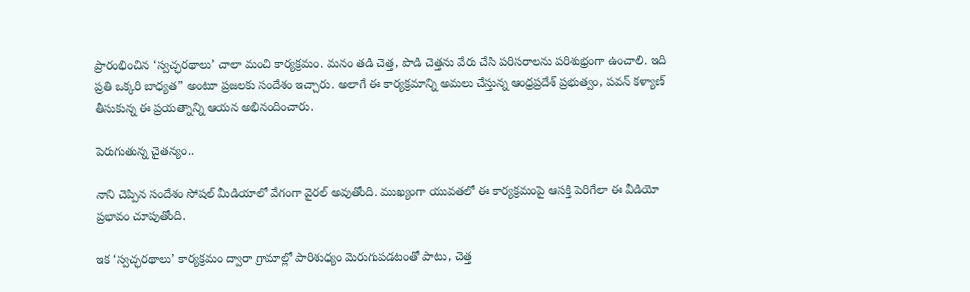ప్రారంభించిన ‘స్వచ్ఛరథాలు’ చాలా మంచి కార్యక్రమం. మనం తడి చెత్త, పొడి చెత్తను వేరు చేసి పరిసరాలను పరిశుభ్రంగా ఉంచాలి. ఇది ప్రతి ఒక్కరి బాధ్యత” అంటూ ప్రజలకు సందేశం ఇచ్చారు. అలాగే ఈ కార్యక్రమాన్ని అమలు చేస్తున్న ఆంధ్రప్రదేశ్ ప్రభుత్వం, పవన్ కళ్యాణ్ తీసుకున్న ఈ ప్రయత్నాన్ని ఆయన అభినందించారు.

పెరుగుతున్న చైత‌న్యం..

నాని చెప్పిన సందేశం సోషల్ మీడియాలో వేగంగా వైరల్ అవుతోంది. ముఖ్యంగా యువతలో ఈ కార్యక్రమంపై ఆసక్తి పెరిగేలా ఈ వీడియో ప్రభావం చూపుతోంది.

ఇక ‘స్వచ్ఛరథాలు’ కార్యక్రమం ద్వారా గ్రామాల్లో పారిశుధ్యం మెరుగుపడటంతో పాటు, చెత్త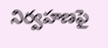నిర్వహణపై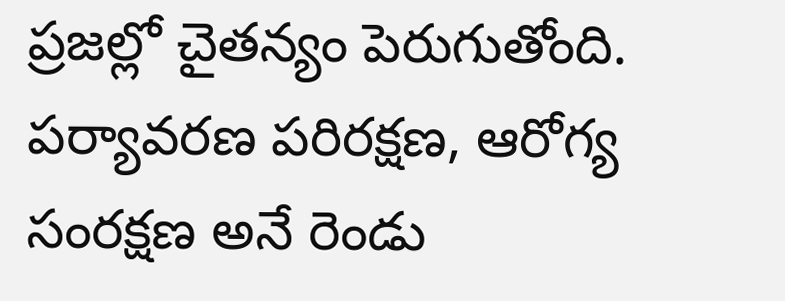ప్రజల్లో చైతన్యం పెరుగుతోంది. పర్యావరణ పరిరక్షణ, ఆరోగ్య సంరక్షణ అనే రెండు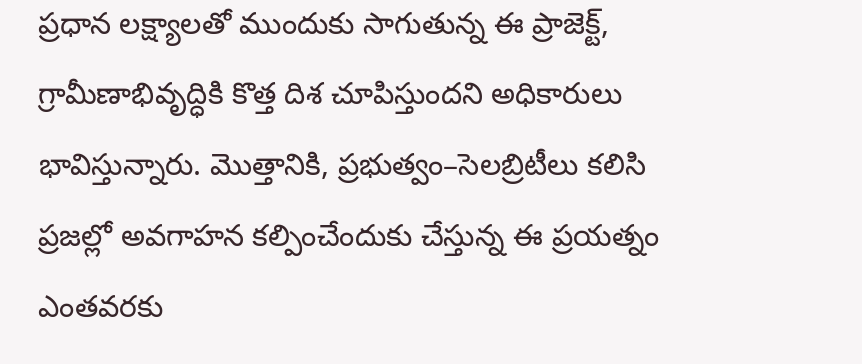ప్రధాన లక్ష్యాలతో ముందుకు సాగుతున్న ఈ ప్రాజెక్ట్, గ్రామీణాభివృద్ధికి కొత్త దిశ చూపిస్తుందని అధికారులు భావిస్తున్నారు. మొత్తానికి, ప్రభుత్వం–సెలబ్రిటీలు కలిసి ప్రజల్లో అవగాహన కల్పించేందుకు చేస్తున్న ఈ ప్రయత్నం ఎంతవరకు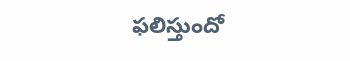ఫలిస్తుందో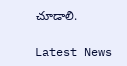చూడాలి.

Latest News